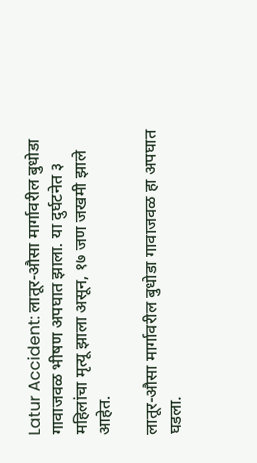Latur Accident: लातूर-औसा मार्गावरील बुधोडा गावाजवळ भीषण अपघात झाला. या दुर्घटनेत ३ महिलांचा मृत्यू झाला असून, १७ जण जखमी झाले आहेत.

लातूर-औसा मार्गावरील बुधोडा गावाजवळ हा अपघात घडला.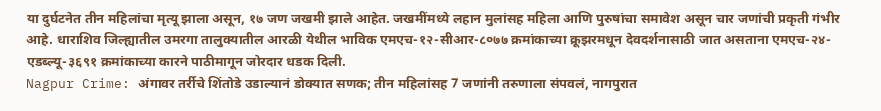या दुर्घटनेत तीन महिलांचा मृत्यू झाला असून, १७ जण जखमी झाले आहेत. जखमींमध्ये लहान मुलांसह महिला आणि पुरुषांचा समावेश असून चार जणांची प्रकृती गंभीर आहे. धाराशिव जिल्ह्यातील उमरगा तालुक्यातील आरळी येथील भाविक एमएच-१२-सीआर-८०७७ क्रमांकाच्या क्रूझरमधून देवदर्शनासाठी जात असताना एमएच-२४-एडब्ल्यू-३६९१ क्रमांकाच्या कारने पाठीमागून जोरदार धडक दिली.
Nagpur Crime: अंगावर तर्रीचे शिंतोडे उडाल्यानं डोक्यात सणक; तीन महिलांसह 7 जणांनी तरुणाला संपवलं, नागपुरात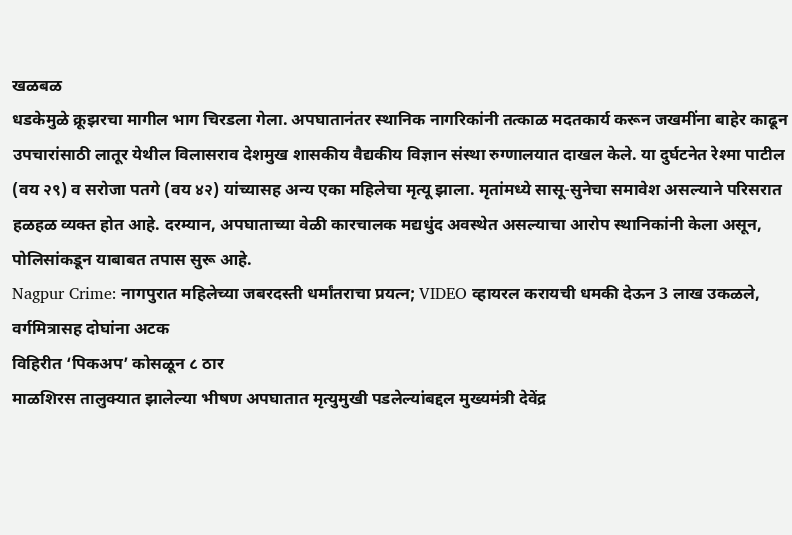खळबळ
धडकेमुळे क्रूझरचा मागील भाग चिरडला गेला. अपघातानंतर स्थानिक नागरिकांनी तत्काळ मदतकार्य करून जखमींना बाहेर काढून उपचारांसाठी लातूर येथील विलासराव देशमुख शासकीय वैद्यकीय विज्ञान संस्था रुग्णालयात दाखल केले. या दुर्घटनेत रेश्मा पाटील (वय २९) व सरोजा पतगे (वय ४२) यांच्यासह अन्य एका महिलेचा मृत्यू झाला. मृतांमध्ये सासू-सुनेचा समावेश असल्याने परिसरात हळहळ व्यक्त होत आहे. दरम्यान, अपघाताच्या वेळी कारचालक मद्यधुंद अवस्थेत असल्याचा आरोप स्थानिकांनी केला असून, पोलिसांकडून याबाबत तपास सुरू आहे.
Nagpur Crime: नागपुरात महिलेच्या जबरदस्ती धर्मांतराचा प्रयत्न; VIDEO व्हायरल करायची धमकी देऊन 3 लाख उकळले, वर्गमित्रासह दोघांना अटक
विहिरीत ‘पिकअप’ कोसळून ८ ठार
माळशिरस तालुक्यात झालेल्या भीषण अपघातात मृत्युमुखी पडलेल्यांबद्दल मुख्यमंत्री देवेंद्र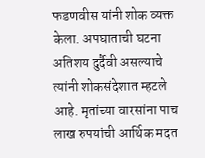फडणवीस यांनी शोक व्यक्त केला. अपघाताची घटना अतिशय दुर्दैवी असल्याचे त्यांनी शोकसंदेशात म्हटले आहे. मृतांच्या वारसांना पाच लाख रुपयांची आर्थिक मदत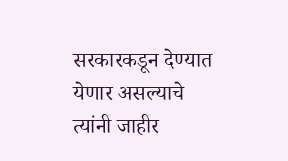सरकारकडून देण्यात येणार असल्याचे त्यांनी जाहीर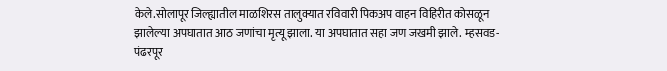केले.सोलापूर जिल्ह्यातील माळशिरस तालुक्यात रविवारी पिकअप वाहन विहिरीत कोसळून झालेल्या अपघातात आठ जणांचा मृत्यू झाला. या अपघातात सहा जण जखमी झाले. म्हसवड-पंढरपूर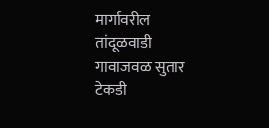मार्गावरील तांदूळवाडी गावाजवळ सुतार टेकडी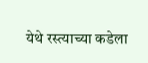येथे रस्त्याच्या कडेला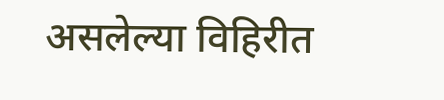असलेल्या विहिरीत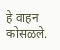हे वाहन कोसळले.